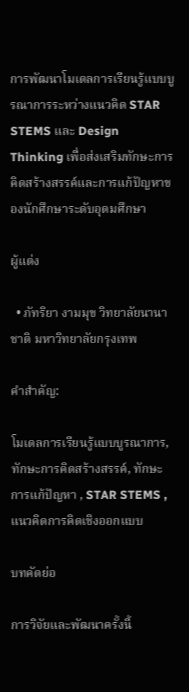การพัฒนาโมเดลการเรียนรู้แบบบูรณาการระหว่างแนวคิด STAR STEMS และ Design Thinking เพื่อส่งเสริมทักษะการคิดสร้างสรรค์และการแก้ปัญหาของนักศึกษาระดับอุดมศึกษา

ผู้แต่ง

  • ภัทริยา งามมุข วิทยาลัยนานาชาติ มหาวิทยาลัยกรุงเทพ

คำสำคัญ:

โมเดลการเรียนรู้แบบบูรณาการ, ทักษะการคิดสร้างสรรค์, ทักษะการแก้ปัญหา , STAR STEMS , แนวคิดการคิดเชิงออกแบบ

บทคัดย่อ

การวิจัยและพัฒนาครั้งนี้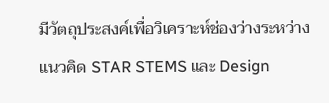มีวัตถุประสงค์เพื่อวิเคราะห์ช่องว่างระหว่างแนวคิด STAR STEMS และ Design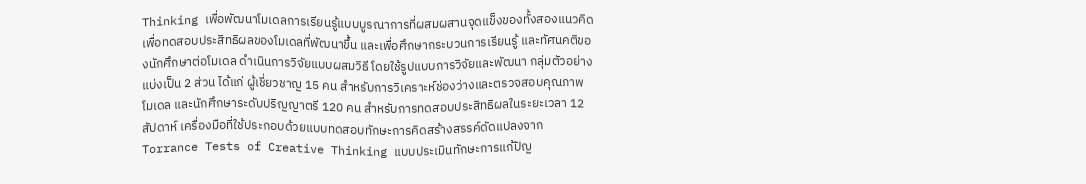Thinking เพื่อพัฒนาโมเดลการเรียนรู้แบบบูรณาการที่ผสมผสานจุดแข็งของทั้งสองแนวคิด เพื่อทดสอบประสิทธิผลของโมเดลที่พัฒนาขึ้น และเพื่อศึกษากระบวนการเรียนรู้ และทัศนคติของนักศึกษาต่อโมเดล ดำเนินการวิจัยแบบผสมวิธี โดยใช้รูปแบบการวิจัยและพัฒนา กลุ่มตัวอย่างแบ่งเป็น 2 ส่วน ได้แก่ ผู้เชี่ยวชาญ 15 คน สำหรับการวิเคราะห์ช่องว่างและตรวจสอบคุณภาพโมเดล และนักศึกษาระดับปริญญาตรี 120 คน สำหรับการทดสอบประสิทธิผลในระยะเวลา 12 สัปดาห์ เครื่องมือที่ใช้ประกอบด้วยแบบทดสอบทักษะการคิดสร้างสรรค์ดัดแปลงจาก Torrance Tests of Creative Thinking แบบประเมินทักษะการแก้ปัญ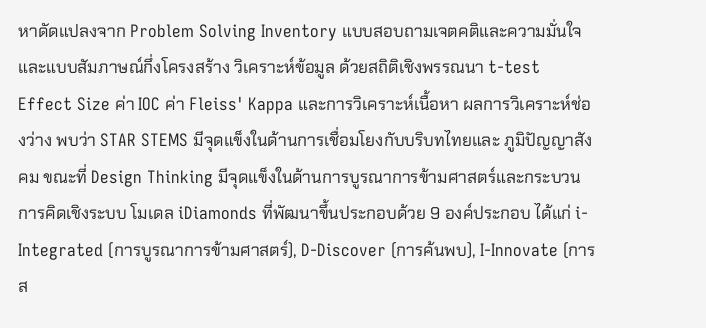หาดัดแปลงจาก Problem Solving Inventory แบบสอบถามเจตคติและความมั่นใจ และแบบสัมภาษณ์กึ่งโครงสร้าง วิเคราะห์ข้อมูล ด้วยสถิติเชิงพรรณนา t-test Effect Size ค่า IOC ค่า Fleiss' Kappa และการวิเคราะห์เนื้อหา ผลการวิเคราะห์ช่องว่าง พบว่า STAR STEMS มีจุดแข็งในด้านการเชื่อมโยงกับบริบทไทยและ ภูมิปัญญาสังคม ขณะที่ Design Thinking มีจุดแข็งในด้านการบูรณาการข้ามศาสตร์และกระบวนการคิดเชิงระบบ โมเดล iDiamonds ที่พัฒนาขึ้นประกอบด้วย 9 องค์ประกอบ ได้แก่ i-Integrated (การบูรณาการข้ามศาสตร์), D-Discover (การค้นพบ), I-Innovate (การส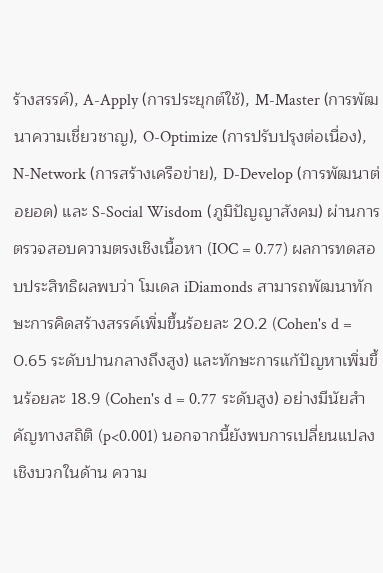ร้างสรรค์), A-Apply (การประยุกต์ใช้), M-Master (การพัฒนาความเชี่ยวชาญ), O-Optimize (การปรับปรุงต่อเนื่อง), N-Network (การสร้างเครือข่าย), D-Develop (การพัฒนาต่อยอด) และ S-Social Wisdom (ภูมิปัญญาสังคม) ผ่านการตรวจสอบความตรงเชิงเนื้อหา (IOC = 0.77) ผลการทดสอบประสิทธิผลพบว่า โมเดล iDiamonds สามารถพัฒนาทักษะการคิดสร้างสรรค์เพิ่มขึ้นร้อยละ 20.2 (Cohen's d = 0.65 ระดับปานกลางถึงสูง) และทักษะการแก้ปัญหาเพิ่มขึ้นร้อยละ 18.9 (Cohen's d = 0.77 ระดับสูง) อย่างมีนัยสำคัญทางสถิติ (p<0.001) นอกจากนี้ยังพบการเปลี่ยนแปลงเชิงบวกในด้าน ความ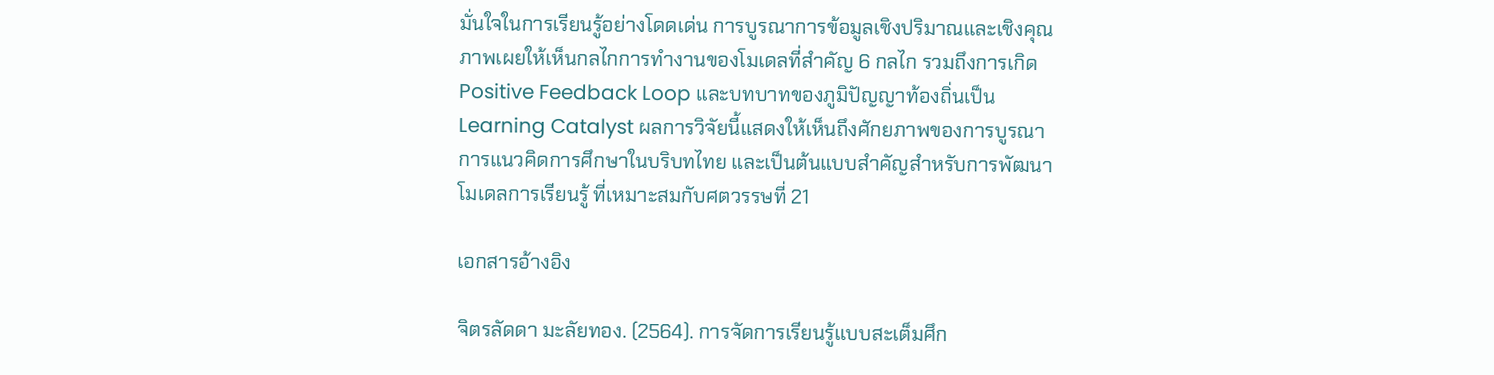มั่นใจในการเรียนรู้อย่างโดดเด่น การบูรณาการข้อมูลเชิงปริมาณและเชิงคุณภาพเผยให้เห็นกลไกการทำงานของโมเดลที่สำคัญ 6 กลไก รวมถึงการเกิด Positive Feedback Loop และบทบาทของภูมิปัญญาท้องถิ่นเป็น Learning Catalyst ผลการวิจัยนี้แสดงให้เห็นถึงศักยภาพของการบูรณาการแนวคิดการศึกษาในบริบทไทย และเป็นต้นแบบสำคัญสำหรับการพัฒนาโมเดลการเรียนรู้ ที่เหมาะสมกับศตวรรษที่ 21

เอกสารอ้างอิง

จิตรลัดดา มะลัยทอง. (2564). การจัดการเรียนรู้แบบสะเต็มศึก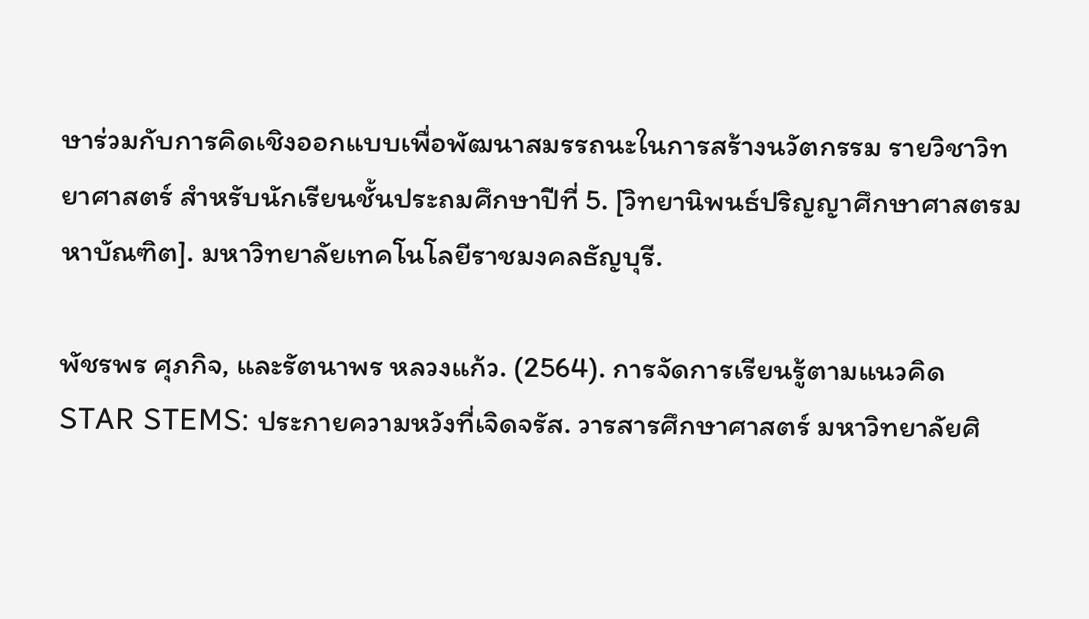ษาร่วมกับการคิดเชิงออกแบบเพื่อพัฒนาสมรรถนะในการสร้างนวัตกรรม รายวิชาวิทยาศาสตร์ สำหรับนักเรียนชั้นประถมศึกษาปีที่ 5. [วิทยานิพนธ์ปริญญาศึกษาศาสตรมหาบัณฑิต]. มหาวิทยาลัยเทคโนโลยีราชมงคลธัญบุรี.

พัชรพร ศุภกิจ, และรัตนาพร หลวงแก้ว. (2564). การจัดการเรียนรู้ตามแนวคิด STAR STEMS: ประกายความหวังที่เจิดจรัส. วารสารศึกษาศาสตร์ มหาวิทยาลัยศิ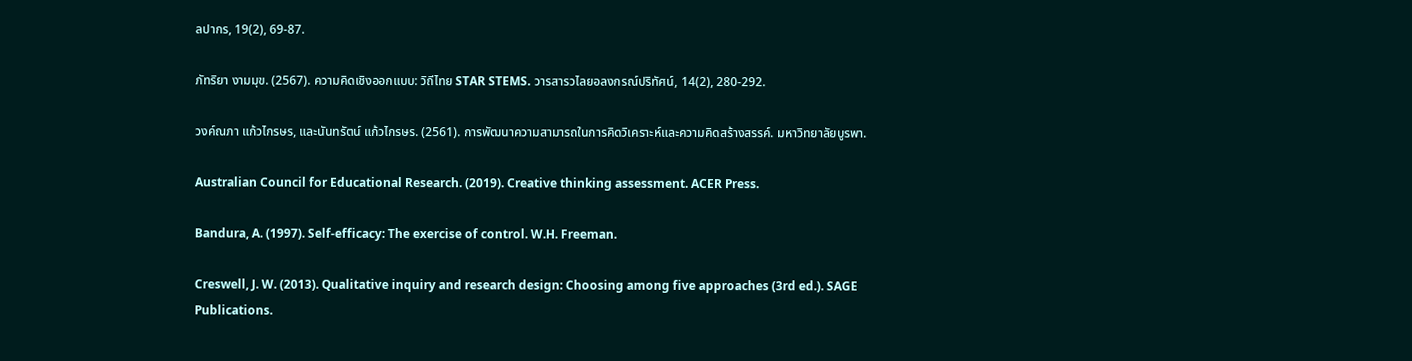ลปากร, 19(2), 69-87.

ภัทริยา งามมุข. (2567). ความคิดเชิงออกแบบ: วิถีไทย STAR STEMS. วารสารวไลยอลงกรณ์ปริทัศน์, 14(2), 280-292.

วงค์ณภา แก้วไกรษร, และนันทรัตน์ แก้วไกรษร. (2561). การพัฒนาความสามารถในการคิดวิเคราะห์และความคิดสร้างสรรค์. มหาวิทยาลัยบูรพา.

Australian Council for Educational Research. (2019). Creative thinking assessment. ACER Press.

Bandura, A. (1997). Self-efficacy: The exercise of control. W.H. Freeman.

Creswell, J. W. (2013). Qualitative inquiry and research design: Choosing among five approaches (3rd ed.). SAGE Publications.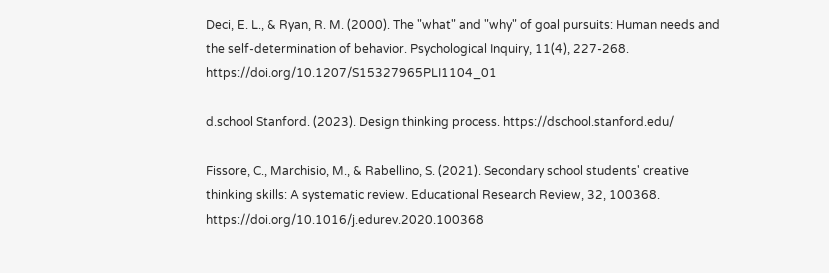Deci, E. L., & Ryan, R. M. (2000). The "what" and "why" of goal pursuits: Human needs and the self-determination of behavior. Psychological Inquiry, 11(4), 227-268. https://doi.org/10.1207/S15327965PLI1104_01

d.school Stanford. (2023). Design thinking process. https://dschool.stanford.edu/

Fissore, C., Marchisio, M., & Rabellino, S. (2021). Secondary school students' creative thinking skills: A systematic review. Educational Research Review, 32, 100368. https://doi.org/10.1016/j.edurev.2020.100368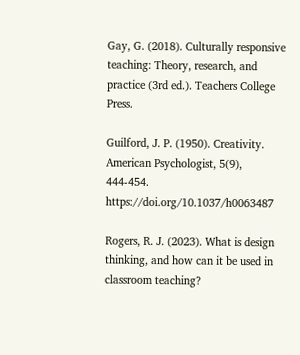Gay, G. (2018). Culturally responsive teaching: Theory, research, and practice (3rd ed.). Teachers College Press.

Guilford, J. P. (1950). Creativity. American Psychologist, 5(9), 444-454. https://doi.org/10.1037/h0063487

Rogers, R. J. (2023). What is design thinking, and how can it be used in classroom teaching?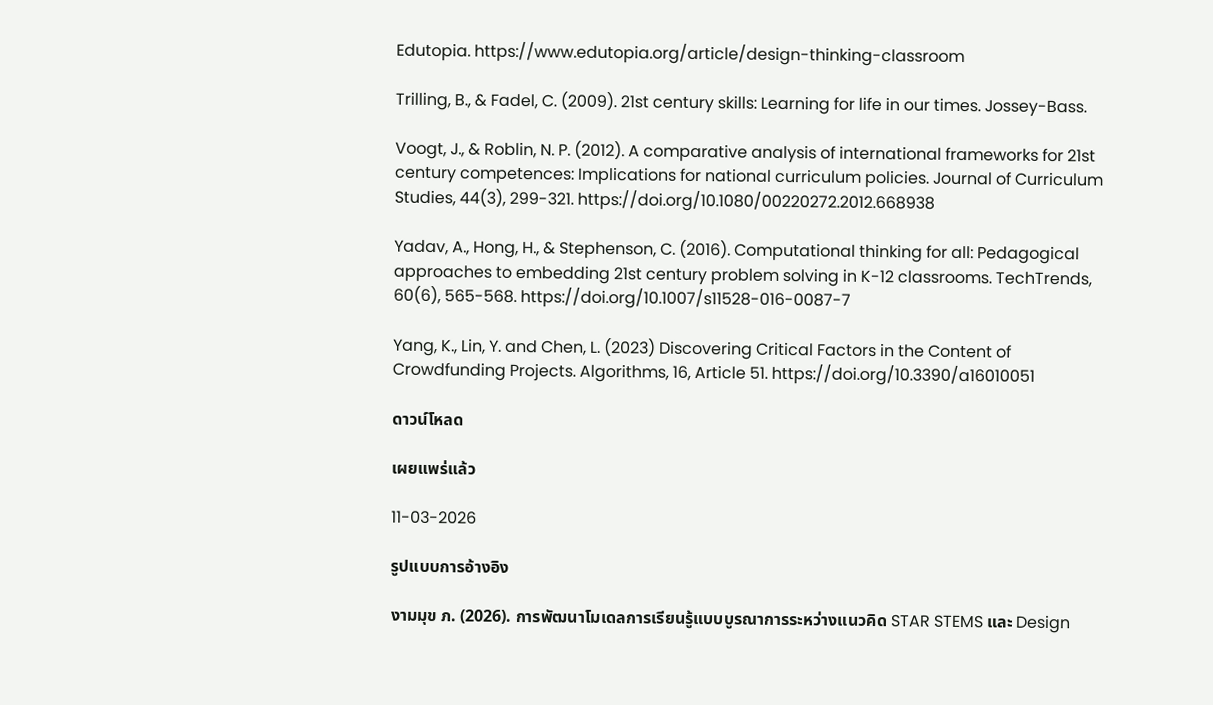Edutopia. https://www.edutopia.org/article/design-thinking-classroom

Trilling, B., & Fadel, C. (2009). 21st century skills: Learning for life in our times. Jossey-Bass.

Voogt, J., & Roblin, N. P. (2012). A comparative analysis of international frameworks for 21st century competences: Implications for national curriculum policies. Journal of Curriculum Studies, 44(3), 299-321. https://doi.org/10.1080/00220272.2012.668938

Yadav, A., Hong, H., & Stephenson, C. (2016). Computational thinking for all: Pedagogical approaches to embedding 21st century problem solving in K-12 classrooms. TechTrends, 60(6), 565-568. https://doi.org/10.1007/s11528-016-0087-7

Yang, K., Lin, Y. and Chen, L. (2023) Discovering Critical Factors in the Content of Crowdfunding Projects. Algorithms, 16, Article 51. https://doi.org/10.3390/a16010051

ดาวน์โหลด

เผยแพร่แล้ว

11-03-2026

รูปแบบการอ้างอิง

งามมุข ภ. (2026). การพัฒนาโมเดลการเรียนรู้แบบบูรณาการระหว่างแนวคิด STAR STEMS และ Design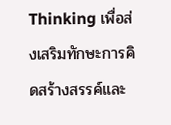Thinking เพื่อส่งเสริมทักษะการคิดสร้างสรรค์และ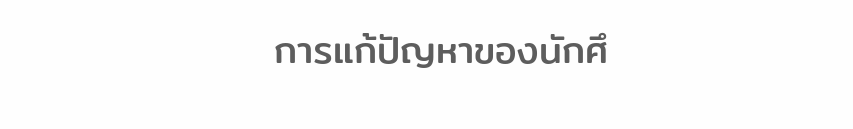การแก้ปัญหาของนักศึ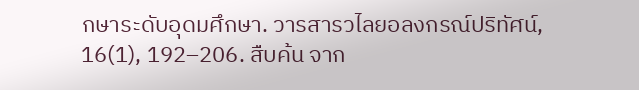กษาระดับอุดมศึกษา. วารสารวไลยอลงกรณ์ปริทัศน์, 16(1), 192–206. สืบค้น จาก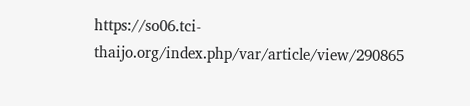https://so06.tci-thaijo.org/index.php/var/article/view/290865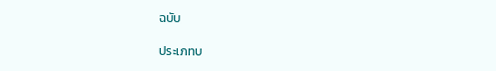ฉบับ

ประเภทบ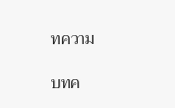ทความ

บทค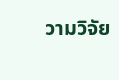วามวิจัย